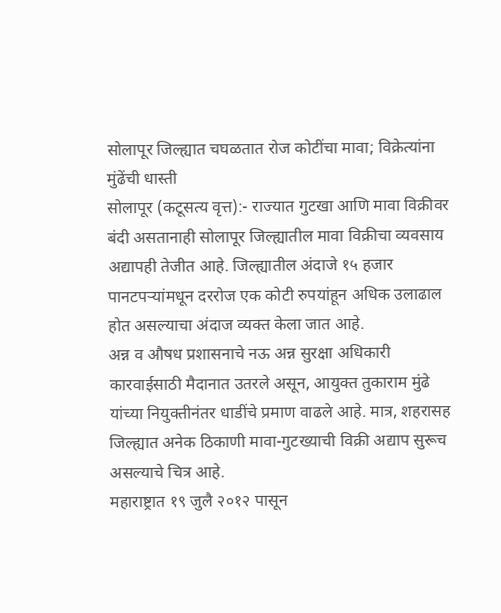सोलापूर जिल्ह्यात चघळतात रोज कोटींचा मावा; विक्रेत्यांना मुंढेंची धास्ती
सोलापूर (कटूसत्य वृत्त):- राज्यात गुटखा आणि मावा विक्रीवर बंदी असतानाही सोलापूर जिल्ह्यातील मावा विक्रीचा व्यवसाय अद्यापही तेजीत आहे. जिल्ह्यातील अंदाजे १५ हजार पानटपऱ्यांमधून दररोज एक कोटी रुपयांहून अधिक उलाढाल होत असल्याचा अंदाज व्यक्त केला जात आहे.
अन्न व औषध प्रशासनाचे नऊ अन्न सुरक्षा अधिकारी कारवाईसाठी मैदानात उतरले असून, आयुक्त तुकाराम मुंढे यांच्या नियुक्तीनंतर धाडींचे प्रमाण वाढले आहे. मात्र, शहरासह जिल्ह्यात अनेक ठिकाणी मावा-गुटख्याची विक्री अद्याप सुरूच असल्याचे चित्र आहे.
महाराष्ट्रात १९ जुलै २०१२ पासून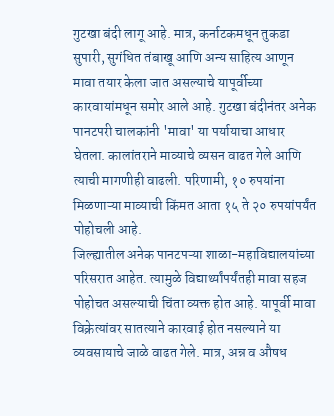गुटखा बंदी लागू आहे. मात्र, कर्नाटकमधून तुकडा सुपारी, सुगंधित तंबाखू आणि अन्य साहित्य आणून मावा तयार केला जात असल्याचे यापूर्वीच्या कारवायांमधून समोर आले आहे. गुटखा बंदीनंतर अनेक पानटपरी चालकांनी 'मावा' या पर्यायाचा आधार घेतला. कालांतराने माव्याचे व्यसन वाढत गेले आणि त्याची मागणीही वाढली. परिणामी, १० रुपयांना मिळणाऱ्या माव्याची किंमत आता १५ ते २० रुपयांपर्यंत पोहोचली आहे.
जिल्ह्यातील अनेक पानटपऱ्या शाळा-महाविद्यालयांच्या परिसरात आहेत. त्यामुळे विद्यार्थ्यांपर्यंतही मावा सहज पोहोचत असल्याची चिंता व्यक्त होत आहे. यापूर्वी मावा विक्रेत्यांवर सातत्याने कारवाई होत नसल्याने या व्यवसायाचे जाळे वाढत गेले. मात्र, अन्न व औषध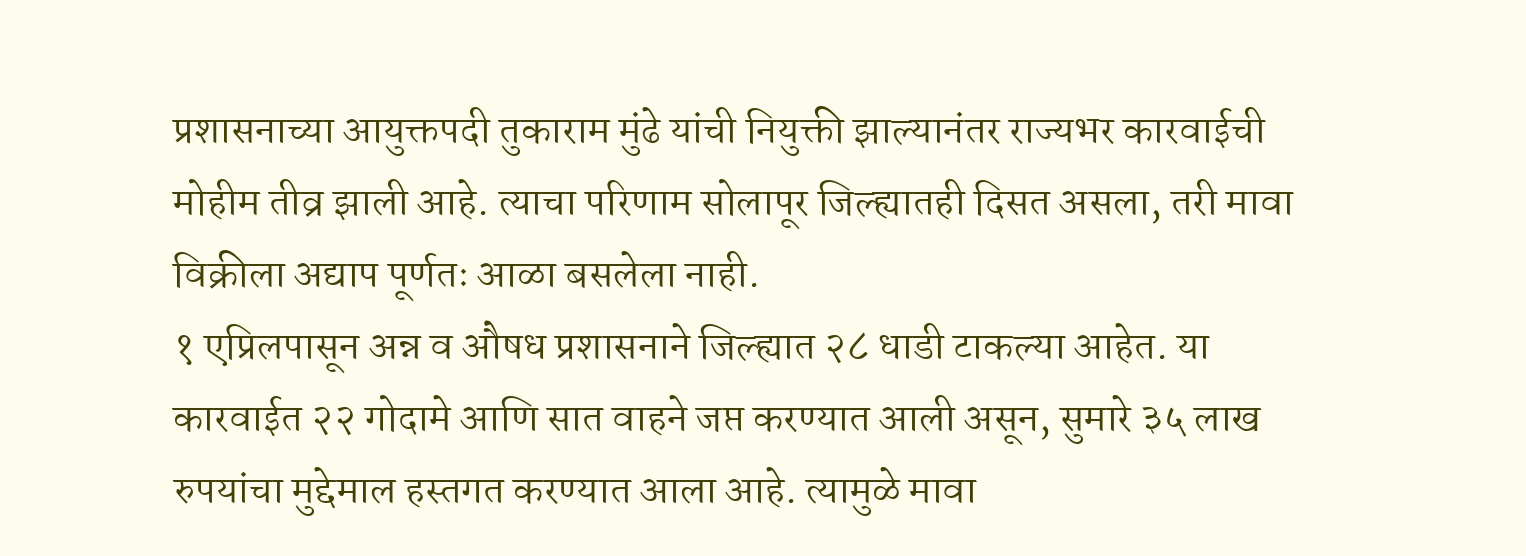प्रशासनाच्या आयुक्तपदी तुकाराम मुंढे यांची नियुक्ती झाल्यानंतर राज्यभर कारवाईची मोहीम तीव्र झाली आहे. त्याचा परिणाम सोलापूर जिल्ह्यातही दिसत असला, तरी मावा विक्रीला अद्याप पूर्णतः आळा बसलेला नाही.
१ एप्रिलपासून अन्न व औषध प्रशासनाने जिल्ह्यात २८ धाडी टाकल्या आहेत. या कारवाईत २२ गोदामे आणि सात वाहने जप्त करण्यात आली असून, सुमारे ३५ लाख रुपयांचा मुद्देमाल हस्तगत करण्यात आला आहे. त्यामुळे मावा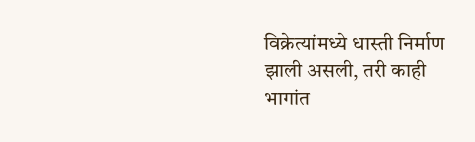विक्रेत्यांमध्ये धास्ती निर्माण झाली असली, तरी काही भागांत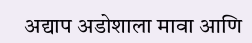अद्याप अडोशाला मावा आणि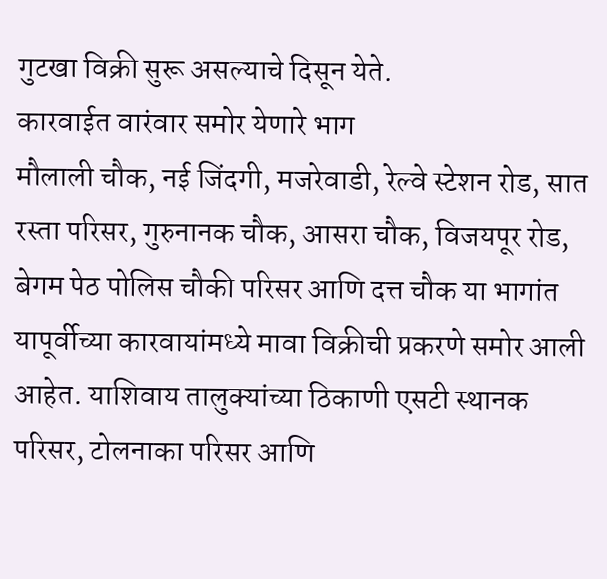गुटखा विक्री सुरू असल्याचे दिसून येते.
कारवाईत वारंवार समोर येणारे भाग
मौलाली चौक, नई जिंदगी, मजरेवाडी, रेल्वे स्टेशन रोड, सात रस्ता परिसर, गुरुनानक चौक, आसरा चौक, विजयपूर रोड, बेगम पेठ पोलिस चौकी परिसर आणि दत्त चौक या भागांत यापूर्वीच्या कारवायांमध्ये मावा विक्रीची प्रकरणे समोर आली आहेत. याशिवाय तालुक्यांच्या ठिकाणी एसटी स्थानक परिसर, टोलनाका परिसर आणि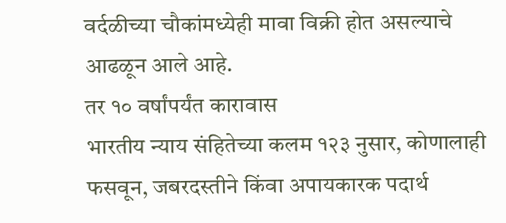वर्दळीच्या चौकांमध्येही मावा विक्री होत असल्याचे आढळून आले आहे.
तर १० वर्षांपर्यंत कारावास
भारतीय न्याय संहितेच्या कलम १२३ नुसार, कोणालाही फसवून, जबरदस्तीने किंवा अपायकारक पदार्थ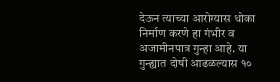देऊन त्याच्या आरोग्यास धोका निर्माण करणे हा गंभीर व अजामीनपात्र गुन्हा आहे. या गुन्ह्यात दोषी आढळल्यास १०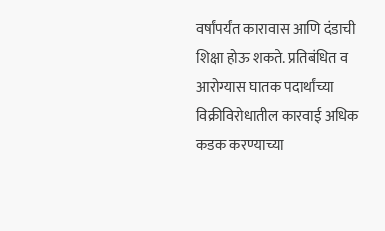वर्षांपर्यंत कारावास आणि दंडाची शिक्षा होऊ शकते. प्रतिबंधित व आरोग्यास घातक पदार्थांच्या विक्रीविरोधातील कारवाई अधिक कडक करण्याच्या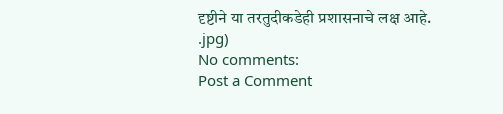दृष्टीने या तरतुदीकडेही प्रशासनाचे लक्ष आहे.
.jpg)
No comments:
Post a Comment